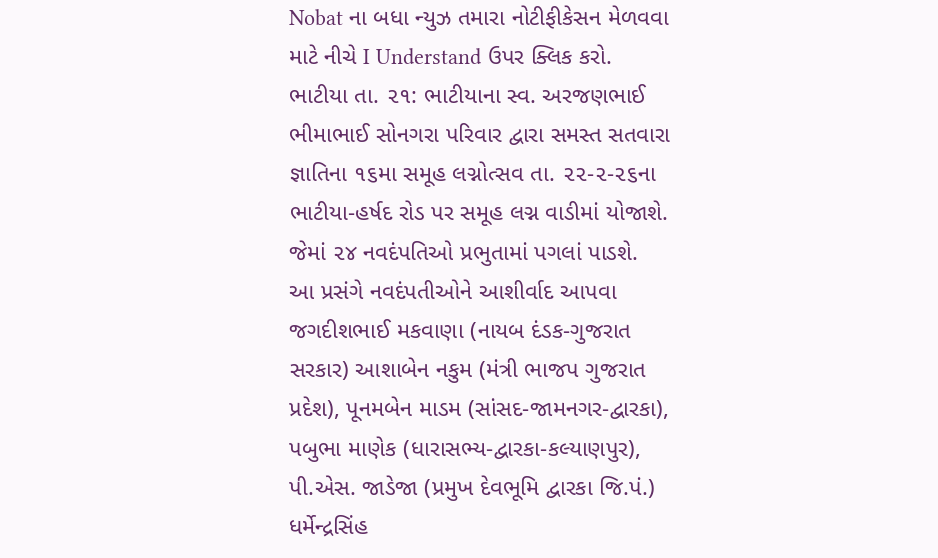Nobat ના બધા ન્યુઝ તમારા નોટીફીકેસન મેળવવા માટે નીચે I Understand ઉપર ક્લિક કરો.
ભાટીયા તા. ૨૧: ભાટીયાના સ્વ. અરજણભાઈ ભીમાભાઈ સોનગરા પરિવાર દ્વારા સમસ્ત સતવારા જ્ઞાતિના ૧૬મા સમૂહ લગ્નોત્સવ તા. ૨૨-૨-૨૬ના ભાટીયા-હર્ષદ રોડ પર સમૂહ લગ્ન વાડીમાં યોજાશે. જેમાં ૨૪ નવદંપતિઓ પ્રભુતામાં પગલાં પાડશે.
આ પ્રસંગે નવદંપતીઓને આશીર્વાદ આપવા જગદીશભાઈ મકવાણા (નાયબ દંડક-ગુજરાત સરકાર) આશાબેન નકુમ (મંત્રી ભાજપ ગુજરાત પ્રદેશ), પૂનમબેન માડમ (સાંસદ-જામનગર-દ્વારકા), પબુભા માણેક (ધારાસભ્ય-દ્વારકા-કલ્યાણપુર), પી.એસ. જાડેજા (પ્રમુખ દેવભૂમિ દ્વારકા જિ.પં.) ધર્મેન્દ્રસિંહ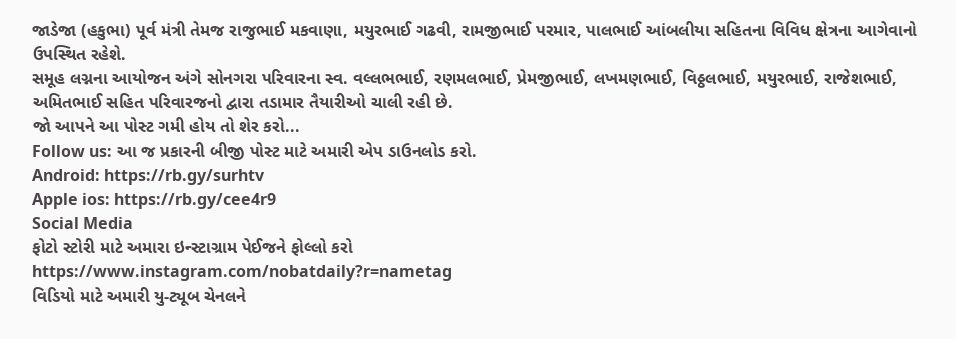જાડેજા (હકુભા) પૂર્વ મંત્રી તેમજ રાજુભાઈ મકવાણા, મયુરભાઈ ગઢવી, રામજીભાઈ પરમાર, પાલભાઈ આંબલીયા સહિતના વિવિધ ક્ષેત્રના આગેવાનો ઉપસ્થિત રહેશે.
સમૂહ લગ્નના આયોજન અંગે સોનગરા પરિવારના સ્વ. વલ્લભભાઈ, રણમલભાઈ, પ્રેમજીભાઈ, લખમણભાઈ, વિઠ્ઠલભાઈ, મયુરભાઈ, રાજેશભાઈ, અમિતભાઈ સહિત પરિવારજનો દ્વારા તડામાર તૈયારીઓ ચાલી રહી છે.
જો આપને આ પોસ્ટ ગમી હોય તો શેર કરો...
Follow us: આ જ પ્રકારની બીજી પોસ્ટ માટે અમારી એપ ડાઉનલોડ કરો.
Android: https://rb.gy/surhtv
Apple ios: https://rb.gy/cee4r9
Social Media
ફોટો સ્ટોરી માટે અમારા ઇન્સ્ટાગ્રામ પેઈજને ફોલ્લો કરો
https://www.instagram.com/nobatdaily?r=nametag
વિડિયો માટે અમારી યુ-ટ્યૂબ ચેનલને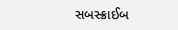સબસ્ક્રાઈબ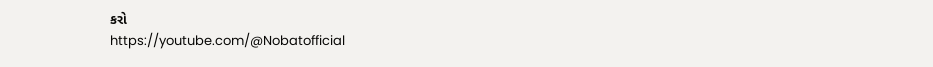કરો
https://youtube.com/@Nobatofficial